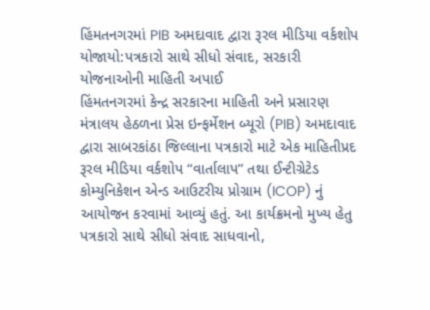હિંમતનગરમાં PIB અમદાવાદ દ્વારા રૂરલ મીડિયા વર્કશોપ યોજાયો:પત્રકારો સાથે સીધો સંવાદ, સરકારી યોજનાઓની માહિતી અપાઈ
હિંમતનગરમાં કેન્દ્ર સરકારના માહિતી અને પ્રસારણ મંત્રાલય હેઠળના પ્રેસ ઇન્ફર્મેશન બ્યૂરો (PIB) અમદાવાદ દ્વારા સાબરકાંઠા જિલ્લાના પત્રકારો માટે એક માહિતીપ્રદ રૂરલ મીડિયા વર્કશોપ “વાર્તાલાપ” તથા ઈન્ટીગ્રેટેડ કોમ્યુનિકેશન એન્ડ આઉટરીચ પ્રોગ્રામ (ICOP) નું આયોજન કરવામાં આવ્યું હતું. આ કાર્યક્રમનો મુખ્ય હેતુ પત્રકારો સાથે સીધો સંવાદ સાધવાનો,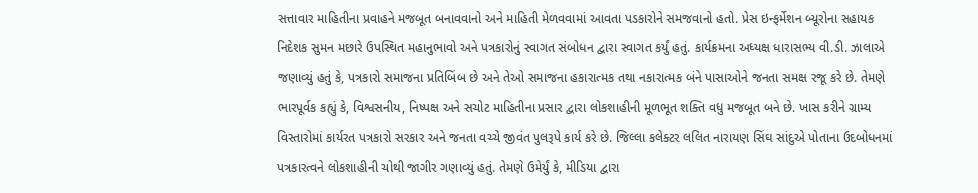સત્તાવાર માહિતીના પ્રવાહને મજબૂત બનાવવાનો અને માહિતી મેળવવામાં આવતા પડકારોને સમજવાનો હતો. પ્રેસ ઇન્ફર્મેશન બ્યૂરોના સહાયક નિદેશક સુમન મછારે ઉપસ્થિત મહાનુભાવો અને પત્રકારોનું સ્વાગત સંબોધન દ્વારા સ્વાગત કર્યું હતું. કાર્યક્રમના અધ્યક્ષ ધારાસભ્ય વી.ડી. ઝાલાએ જણાવ્યું હતું કે, પત્રકારો સમાજના પ્રતિબિંબ છે અને તેઓ સમાજના હકારાત્મક તથા નકારાત્મક બંને પાસાઓને જનતા સમક્ષ રજૂ કરે છે. તેમણે ભારપૂર્વક કહ્યું કે, વિશ્વસનીય, નિષ્પક્ષ અને સચોટ માહિતીના પ્રસાર દ્વારા લોકશાહીની મૂળભૂત શક્તિ વધુ મજબૂત બને છે. ખાસ કરીને ગ્રામ્ય વિસ્તારોમાં કાર્યરત પત્રકારો સરકાર અને જનતા વચ્ચે જીવંત પુલરૂપે કાર્ય કરે છે. જિલ્લા કલેક્ટર લલિત નારાયણ સિંઘ સાંદુએ પોતાના ઉદબોધનમાં પત્રકારત્વને લોકશાહીની ચોથી જાગીર ગણાવ્યું હતું. તેમણે ઉમેર્યું કે, મીડિયા દ્વારા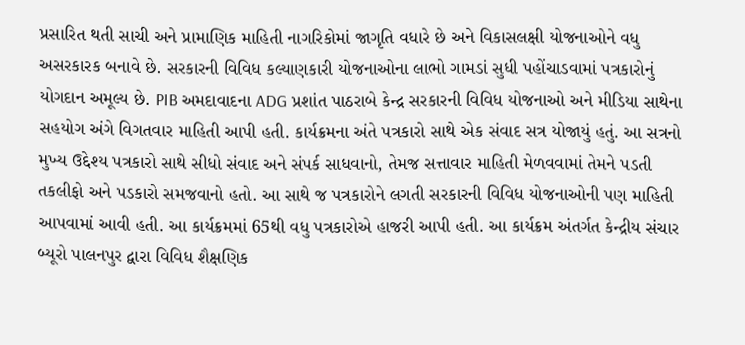પ્રસારિત થતી સાચી અને પ્રામાણિક માહિતી નાગરિકોમાં જાગૃતિ વધારે છે અને વિકાસલક્ષી યોજનાઓને વધુ અસરકારક બનાવે છે. સરકારની વિવિધ કલ્યાણકારી યોજનાઓના લાભો ગામડાં સુધી પહોંચાડવામાં પત્રકારોનું યોગદાન અમૂલ્ય છે. PIB અમદાવાદના ADG પ્રશાંત પાઠરાબે કેન્દ્ર સરકારની વિવિધ યોજનાઓ અને મીડિયા સાથેના સહયોગ અંગે વિગતવાર માહિતી આપી હતી. કાર્યક્રમના અંતે પત્રકારો સાથે એક સંવાદ સત્ર યોજાયું હતું. આ સત્રનો મુખ્ય ઉદ્દેશ્ય પત્રકારો સાથે સીધો સંવાદ અને સંપર્ક સાધવાનો, તેમજ સત્તાવાર માહિતી મેળવવામાં તેમને પડતી તકલીફો અને પડકારો સમજવાનો હતો. આ સાથે જ પત્રકારોને લગતી સરકારની વિવિધ યોજનાઓની પણ માહિતી આપવામાં આવી હતી. આ કાર્યક્રમમાં 65થી વધુ પત્રકારોએ હાજરી આપી હતી. આ કાર્યક્રમ અંતર્ગત કેન્દ્રીય સંચાર બ્યૂરો પાલનપુર દ્વારા વિવિધ શૈક્ષણિક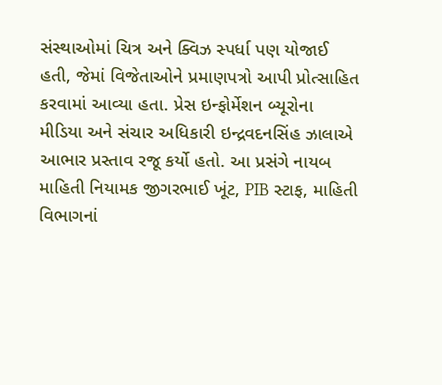સંસ્થાઓમાં ચિત્ર અને ક્વિઝ સ્પર્ધા પણ યોજાઈ હતી, જેમાં વિજેતાઓને પ્રમાણપત્રો આપી પ્રોત્સાહિત કરવામાં આવ્યા હતા. પ્રેસ ઇન્ફોર્મેશન બ્યૂરોના મીડિયા અને સંચાર અધિકારી ઇન્દ્રવદનસિંહ ઝાલાએ આભાર પ્રસ્તાવ રજૂ કર્યો હતો. આ પ્રસંગે નાયબ માહિતી નિયામક જીગરભાઈ ખૂંટ, PIB સ્ટાફ, માહિતી વિભાગનાં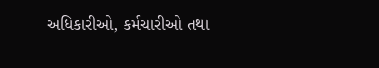અધિકારીઓ, કર્મચારીઓ તથા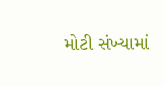મોટી સંખ્યામાં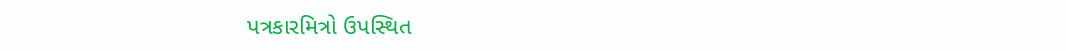પત્રકારમિત્રો ઉપસ્થિત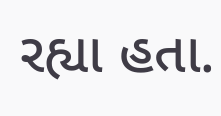રહ્યા હતા.